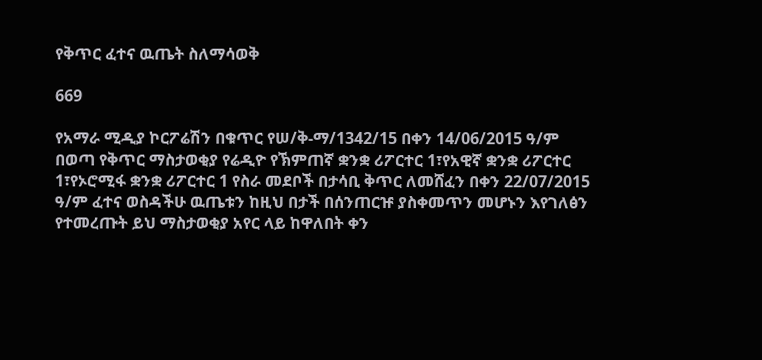የቅጥር ፈተና ዉጤት ስለማሳወቅ

669

የአማራ ሚዲያ ኮርፖሬሽን በቁጥር የሠ/ቅ-ማ/1342/15 በቀን 14/06/2015 ዓ/ም በወጣ የቅጥር ማስታወቂያ የሬዲዮ የኽምጠኛ ቋንቋ ሪፖርተር 1፣የአዊኛ ቋንቋ ሪፖርተር 1፣የኦሮሚፋ ቋንቋ ሪፖርተር 1 የስራ መደቦች በታሳቢ ቅጥር ለመሸፈን በቀን 22/07/2015 ዓ/ም ፈተና ወስዳችሁ ዉጤቱን ከዚህ በታች በሰንጠርዡ ያስቀመጥን መሆኑን እየገለፅን የተመረጡት ይህ ማስታወቂያ አየር ላይ ከዋለበት ቀን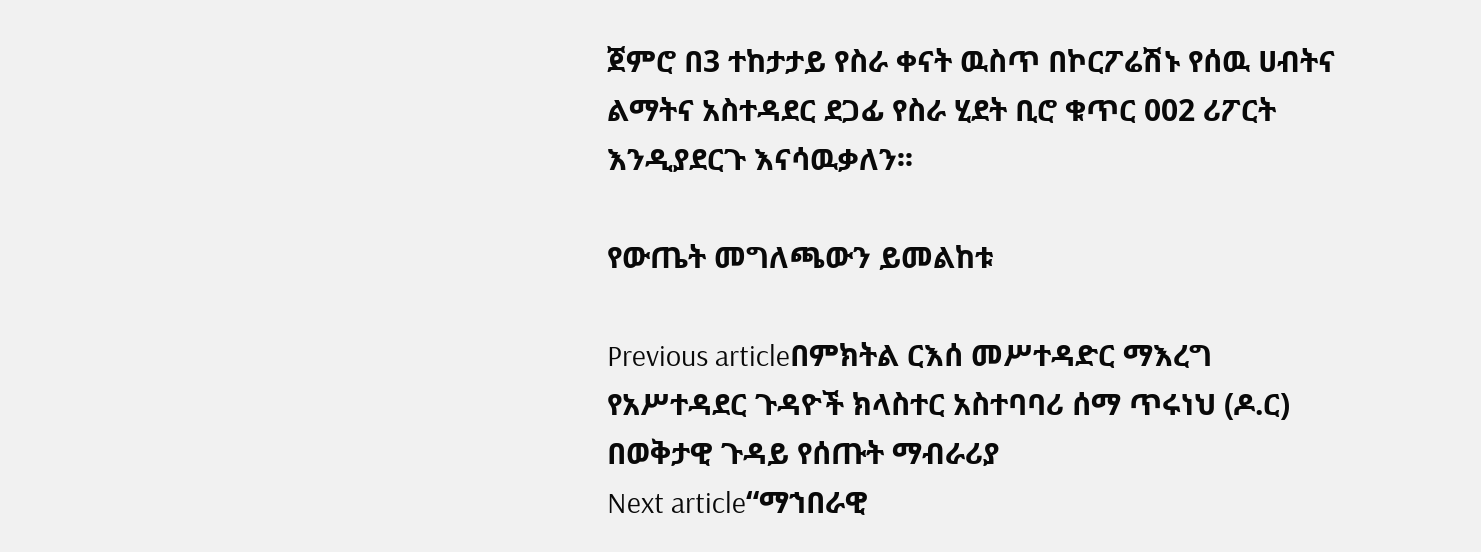ጀምሮ በ3 ተከታታይ የስራ ቀናት ዉስጥ በኮርፖሬሽኑ የሰዉ ሀብትና ልማትና አስተዳደር ደጋፊ የስራ ሂደት ቢሮ ቁጥር 002 ሪፖርት እንዲያደርጉ እናሳዉቃለን፡፡

የውጤት መግለጫውን ይመልከቱ

Previous articleበምክትል ርእሰ መሥተዳድር ማእረግ የአሥተዳደር ጉዳዮች ክላስተር አስተባባሪ ሰማ ጥሩነህ (ዶ.ር) በወቅታዊ ጉዳይ የሰጡት ማብራሪያ
Next article“ማኀበራዊ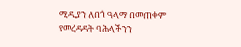ሚዲያን ለበጎ ዓላማ በመጠቀም የመረዳዳት ባሕላችንን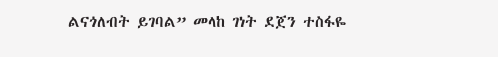ልናጎለብት ይገባል” መላከ ገነት ደጀን ተስፋዬ